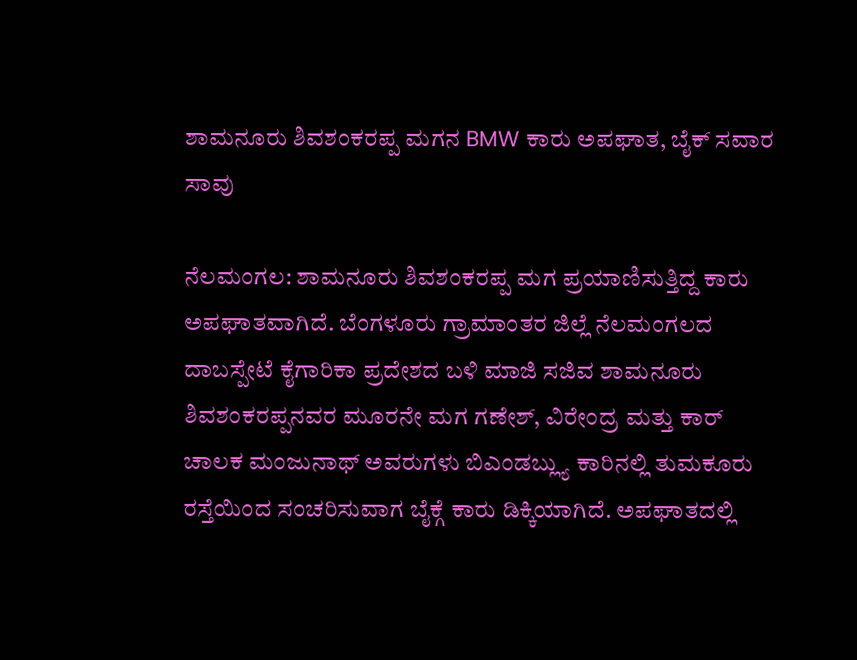ಶಾಮನೂರು ಶಿವಶಂಕರಪ್ಪ ಮಗನ BMW ಕಾರು ಅಪಘಾತ, ಬೈಕ್ ಸವಾರ ಸಾವು

ನೆಲಮಂಗಲ: ಶಾಮನೂರು ಶಿವಶಂಕರಪ್ಪ ಮಗ ಪ್ರಯಾಣಿಸುತ್ತಿದ್ದ ಕಾರು ಅಪಘಾತವಾಗಿದೆ. ಬೆಂಗಳೂರು ಗ್ರಾಮಾಂತರ ಜಿಲ್ಲೆ ನೆಲಮಂಗಲದ ದಾಬಸ್ಪೇಟೆ ಕೈಗಾರಿಕಾ ಪ್ರದೇಶದ ಬಳಿ ಮಾಜಿ ಸಜಿವ ಶಾಮನೂರು ಶಿವಶಂಕರಪ್ಪನವರ ಮೂರನೇ ಮಗ ಗಣೇಶ್, ವಿರೇಂದ್ರ ಮತ್ತು ಕಾರ್ ಚಾಲಕ ಮಂಜುನಾಥ್ ಅವರುಗಳು ಬಿಎಂಡಬ್ಲ್ಯು ಕಾರಿನಲ್ಲಿ ತುಮಕೂರು ರಸ್ತೆಯಿಂದ ಸಂಚರಿಸುವಾಗ ಬೈಕ್ಗೆ ಕಾರು ಡಿಕ್ಕಿಯಾಗಿದೆ. ಅಪಘಾತದಲ್ಲಿ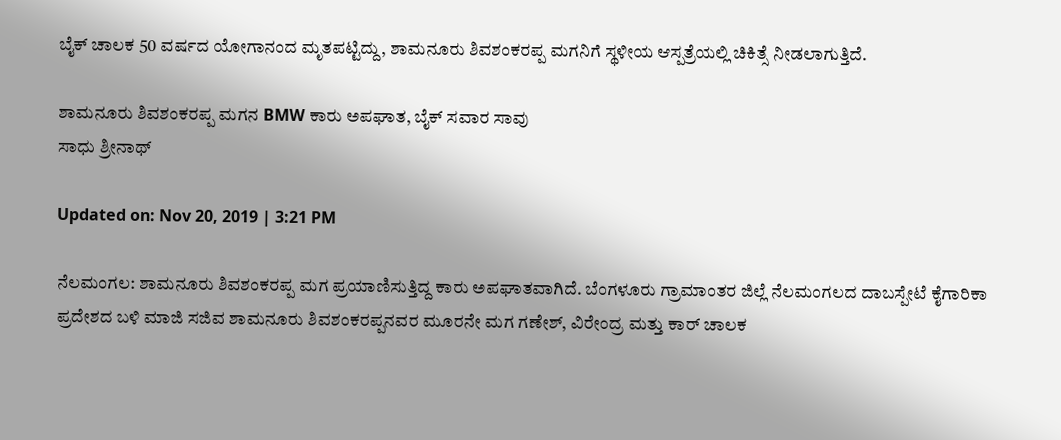ಬೈಕ್ ಚಾಲಕ 50 ವರ್ಷದ ಯೋಗಾನಂದ ಮೃತಪಟ್ಟಿದ್ದು, ಶಾಮನೂರು ಶಿವಶಂಕರಪ್ಪ ಮಗನಿಗೆ ಸ್ಥಳೀಯ ಆಸ್ಪತ್ರೆಯಲ್ಲಿ ಚಿಕಿತ್ಸೆ ನೀಡಲಾಗುತ್ತಿದೆ.

ಶಾಮನೂರು ಶಿವಶಂಕರಪ್ಪ ಮಗನ BMW ಕಾರು ಅಪಘಾತ, ಬೈಕ್ ಸವಾರ ಸಾವು
ಸಾಧು ಶ್ರೀನಾಥ್

Updated on: Nov 20, 2019 | 3:21 PM

ನೆಲಮಂಗಲ: ಶಾಮನೂರು ಶಿವಶಂಕರಪ್ಪ ಮಗ ಪ್ರಯಾಣಿಸುತ್ತಿದ್ದ ಕಾರು ಅಪಘಾತವಾಗಿದೆ. ಬೆಂಗಳೂರು ಗ್ರಾಮಾಂತರ ಜಿಲ್ಲೆ ನೆಲಮಂಗಲದ ದಾಬಸ್ಪೇಟೆ ಕೈಗಾರಿಕಾ ಪ್ರದೇಶದ ಬಳಿ ಮಾಜಿ ಸಜಿವ ಶಾಮನೂರು ಶಿವಶಂಕರಪ್ಪನವರ ಮೂರನೇ ಮಗ ಗಣೇಶ್, ವಿರೇಂದ್ರ ಮತ್ತು ಕಾರ್ ಚಾಲಕ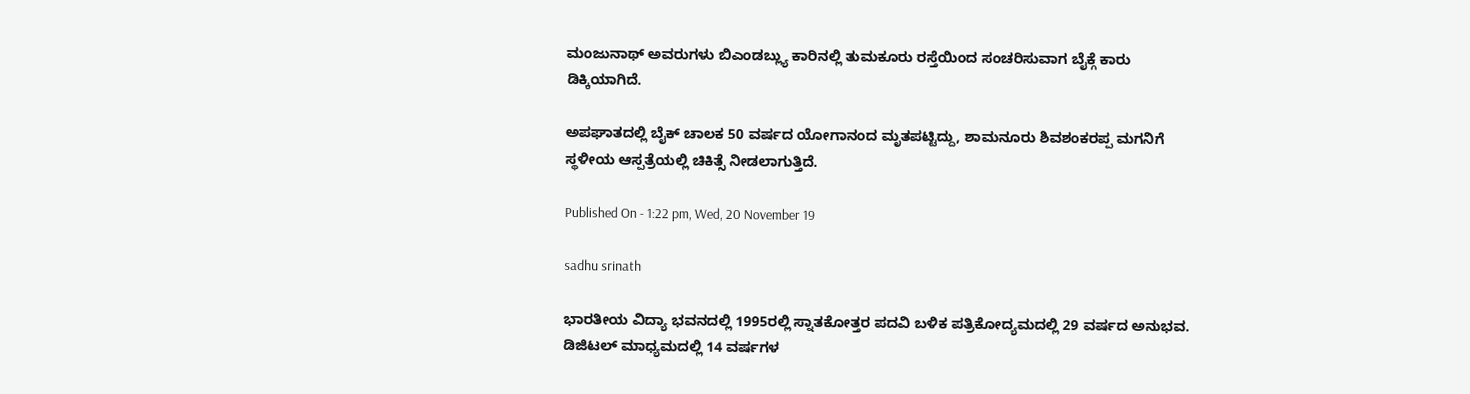ಮಂಜುನಾಥ್ ಅವರುಗಳು ಬಿಎಂಡಬ್ಲ್ಯು ಕಾರಿನಲ್ಲಿ ತುಮಕೂರು ರಸ್ತೆಯಿಂದ ಸಂಚರಿಸುವಾಗ ಬೈಕ್ಗೆ ಕಾರು ಡಿಕ್ಕಿಯಾಗಿದೆ.

ಅಪಘಾತದಲ್ಲಿ ಬೈಕ್ ಚಾಲಕ 50 ವರ್ಷದ ಯೋಗಾನಂದ ಮೃತಪಟ್ಟಿದ್ದು, ಶಾಮನೂರು ಶಿವಶಂಕರಪ್ಪ ಮಗನಿಗೆ ಸ್ಥಳೀಯ ಆಸ್ಪತ್ರೆಯಲ್ಲಿ ಚಿಕಿತ್ಸೆ ನೀಡಲಾಗುತ್ತಿದೆ.

Published On - 1:22 pm, Wed, 20 November 19

sadhu srinath

ಭಾರತೀಯ ವಿದ್ಯಾ ಭವನದಲ್ಲಿ 1995ರಲ್ಲಿ ಸ್ನಾತಕೋತ್ತರ ಪದವಿ ಬಳಿಕ ಪತ್ರಿಕೋದ್ಯಮದಲ್ಲಿ 29 ವರ್ಷದ ಅನುಭವ. ಡಿಜಿಟಲ್ ಮಾಧ್ಯಮದಲ್ಲಿ 14 ವರ್ಷಗಳ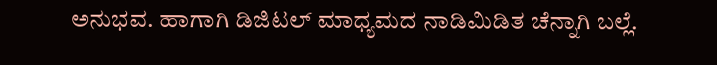ಅನುಭವ. ಹಾಗಾಗಿ ಡಿಜಿಟಲ್ ಮಾಧ್ಯಮದ ನಾಡಿಮಿಡಿತ ಚೆನ್ನಾಗಿ ಬಲ್ಲೆ.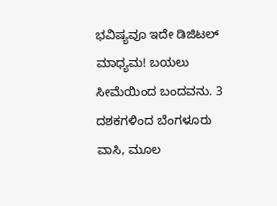ಭವಿಷ್ಯವೂ ಇದೇ ಡಿಜಿಟಲ್ ಮಾಧ್ಯಮ! ಬಯಲು ಸೀಮೆಯಿಂದ ಬಂದವನು. 3 ದಶಕಗಳಿಂದ ಬೆಂಗಳೂರು ವಾಸಿ, ಮೂಲ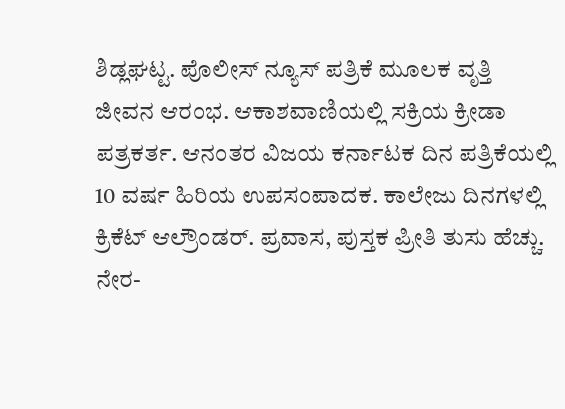ಶಿಡ್ಲಘಟ್ಟ. ಪೊಲೀಸ್ ನ್ಯೂಸ್ ಪತ್ರಿಕೆ ಮೂಲಕ ವೃತ್ತಿ ಜೀವನ ಆರಂಭ. ಆಕಾಶವಾಣಿಯಲ್ಲಿ ಸಕ್ರಿಯ ಕ್ರೀಡಾ ಪತ್ರಕರ್ತ. ಆನಂತರ ವಿಜಯ ಕರ್ನಾಟಕ ದಿನ ಪತ್ರಿಕೆಯಲ್ಲಿ 10 ವರ್ಷ ಹಿರಿಯ ಉಪಸಂಪಾದಕ. ಕಾಲೇಜು ದಿನಗಳಲ್ಲಿ ಕ್ರಿಕೆಟ್ ಆಲ್ರೌಂಡರ್. ಪ್ರವಾಸ, ಪುಸ್ತಕ ಪ್ರೀತಿ ತುಸು ಹೆಚ್ಚು. ನೇರ-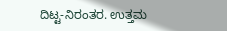ದಿಟ್ಟ-ನಿರಂತರ. ಉತ್ತಮ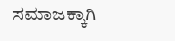ಸಮಾಜಕ್ಕಾಗಿ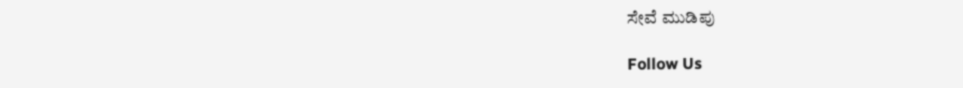ಸೇವೆ ಮುಡಿಪು

Follow Us